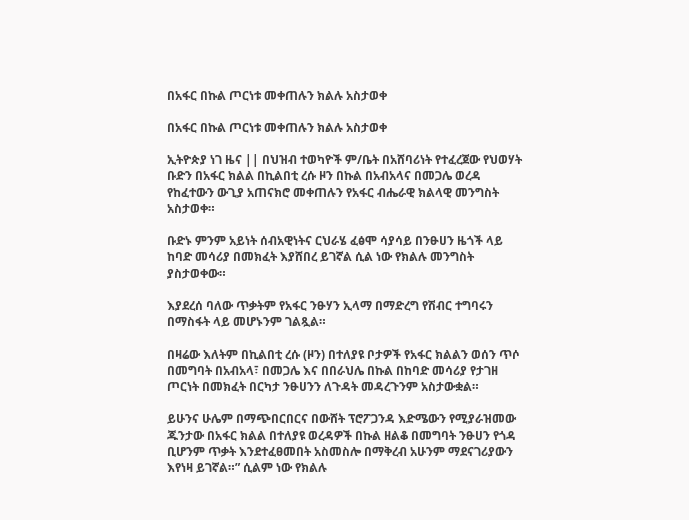በአፋር በኩል ጦርነቱ መቀጠሉን ክልሉ አስታወቀ

በአፋር በኩል ጦርነቱ መቀጠሉን ክልሉ አስታወቀ

ኢትዮጵያ ነገ ዜና || በህዝብ ተወካዮች ም/ቤት በአሸባሪነት የተፈረጀው የህወሃት ቡድን በአፋር ክልል በኪልበቲ ረሱ ዞን በኩል በአብአላና በመጋሌ ወረዳ የከፈተውን ውጊያ አጠናክሮ መቀጠሉን የአፋር ብሔራዊ ክልላዊ መንግስት አስታወቀ።

ቡድኑ ምንም አይነት ሰብአዊነትና ርህራሄ ፈፅሞ ሳያሳይ በንፁሀን ዜጎች ላይ ከባድ መሳሪያ በመክፈት እያሸበረ ይገኛል ሲል ነው የክልሉ መንግስት ያስታወቀው።

እያደረሰ ባለው ጥቃትም የአፋር ንፁሃን ኢላማ በማድረግ የሽብር ተግባሩን በማስፋት ላይ መሆኑንም ገልጿል።

በዛሬው እለትም በኪልበቲ ረሱ (ዞን) በተለያዩ ቦታዎች የአፋር ክልልን ወሰን ጥሶ በመግባት በአብአላ፣ በመጋሌ እና በበራህሌ በኩል በከባድ መሳሪያ የታገዘ ጦርነት በመክፈት በርካታ ንፁሀንን ለጉዳት መዳረጉንም አስታውቋል።

ይሁንና ሁሌም በማጭበርበርና በውሸት ፕሮፖጋንዳ እድሜውን የሚያራዝመው ጁንታው በአፋር ክልል በተለያዩ ወረዳዎች በኩል ዘልቆ በመግባት ንፁሀን የጎዳ ቢሆንም ጥቃት እንደተፈፀመበት አስመስሎ በማቅረብ አሁንም ማደናገሪያውን እየነዛ ይገኛል።” ሲልም ነው የክልሉ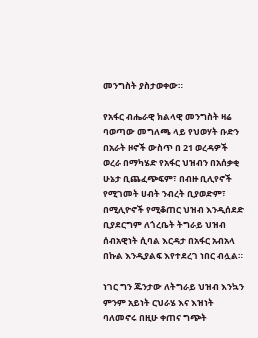መንግስት ያስታወቀው።

የአፋር ብሔራዊ ክልላዊ መንግስት ዛሬ ባወጣው መግለጫ ላይ የህወሃት ቡድን በአራት ዞኖች ውስጥ በ 21 ወረዳዎች ወረራ በማካሄድ የአፋር ህዝብን በአሰቃቂ ሁኔታ ቢጨፈጭፍም፣ በብዙ ቢሊየኖች የሚገመት ሀብት ንብረት ቢያወድም፣ በሚሊዮኖች የሚቆጠር ህዝብ እንዲሰደድ ቢያደርግም ለጎረቤት ትግራይ ህዝብ ሰብአዊነት ሲባል እርዳታ በአፋር አብአላ በኩል እንዲያልፍ እየተደረገ ነበር ብሏል።

ነገር ግን ጁንታው ለትግራይ ህዝብ እንኳን ምንም አይነት ርህራሄ እና እዝነት ባለመኖሩ በዚሁ ቀጠና ግጭት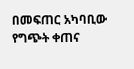በመፍጠር አካባቢው የግጭት ቀጠና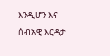እንዲሆን እና ሰብአዊ እርዳታ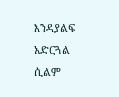እንዳያልፍ አድርጓል ሲልም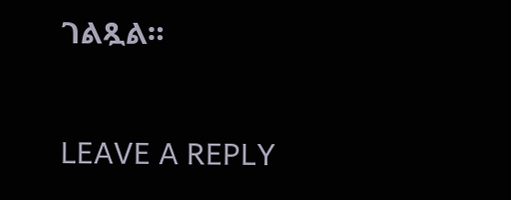ገልጿል።

LEAVE A REPLY